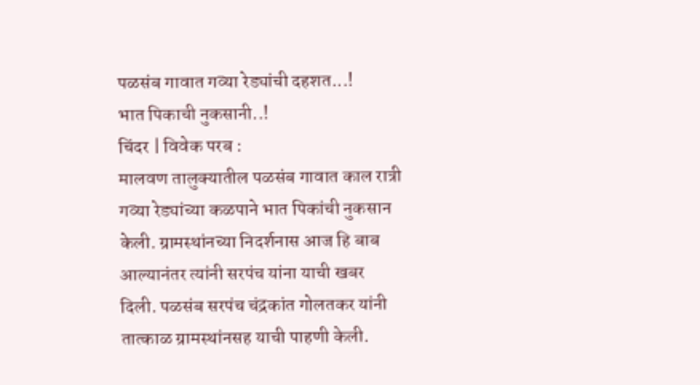पळसंब गावात गव्या रेड्यांची दहशत...!
भात पिकाची नुकसानी..!
चिंदर | विवेक परब :
मालवण तालुक्यातील पळसंब गावात काल रात्री गव्या रेड्यांच्या कळपाने भात पिकांची नुकसान केली. ग्रामस्थांनच्या निदर्शनास आज हि बाब आल्यानंतर त्यांनी सरपंच यांना याची खबर दिली. पळसंब सरपंच चंद्रकांत गोलतकर यांनी तात्काळ ग्रामस्थांनसह याची पाहणी केली.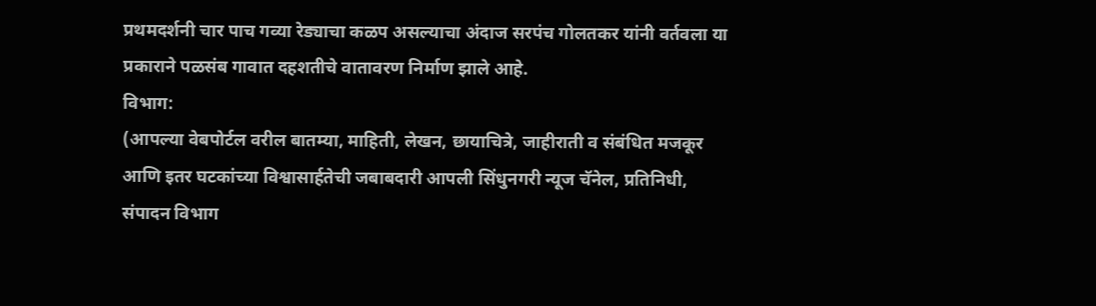प्रथमदर्शनी चार पाच गव्या रेड्याचा कळप असल्याचा अंदाज सरपंच गोलतकर यांनी वर्तवला या प्रकाराने पळसंब गावात दहशतीचे वातावरण निर्माण झाले आहे.
विभाग:
(आपल्या वेबपोर्टल वरील बातम्या, माहिती, लेखन, छायाचित्रे, जाहीराती व संबंधित मजकूर आणि इतर घटकांच्या विश्वासार्हतेची जबाबदारी आपली सिंधुनगरी न्यूज चॅनेल, प्रतिनिधी, संपादन विभाग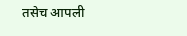तसेच आपली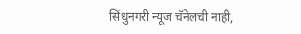सिंधुनगरी न्यूज चॅनेलची नाही,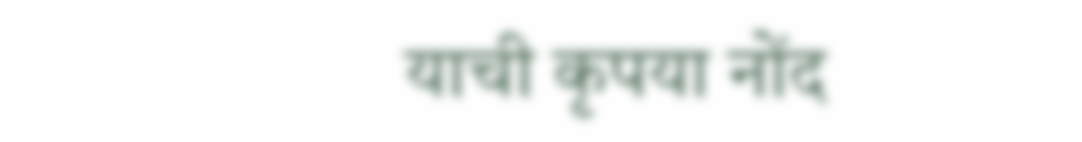याची कृपया नोंद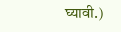घ्यावी.)